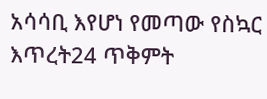አሳሳቢ እየሆነ የመጣው የስኳር እጥረት24 ጥቅምት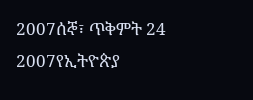2007ሰኞ፣ ጥቅምት 24 2007የኢትዮጵያ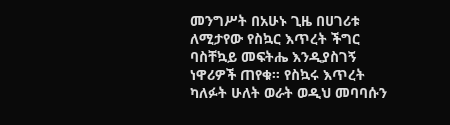መንግሥት በአሁኑ ጊዜ በሀገሪቱ ለሚታየው የስኳር እጥረት ችግር ባስቸኳይ መፍትሔ እንዲያስገኝ ነዋሪዎች ጠየቁ። የስኳሩ እጥረት ካለፉት ሁለት ወራት ወዲህ መባባሱን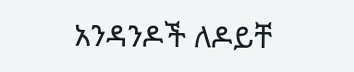አንዳንዶች ለዶይቸ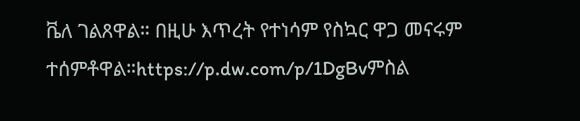ቬለ ገልጸዋል። በዚሁ እጥረት የተነሳም የስኳር ዋጋ መናሩም ተሰምቶዋል።https://p.dw.com/p/1DgBvምስል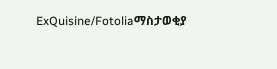ExQuisine/Fotoliaማስታወቂያ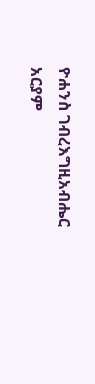ዮሐንስ ገብረእግዚአብሔር አርያም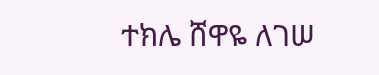ተክሌ ሸዋዬ ለገሠ